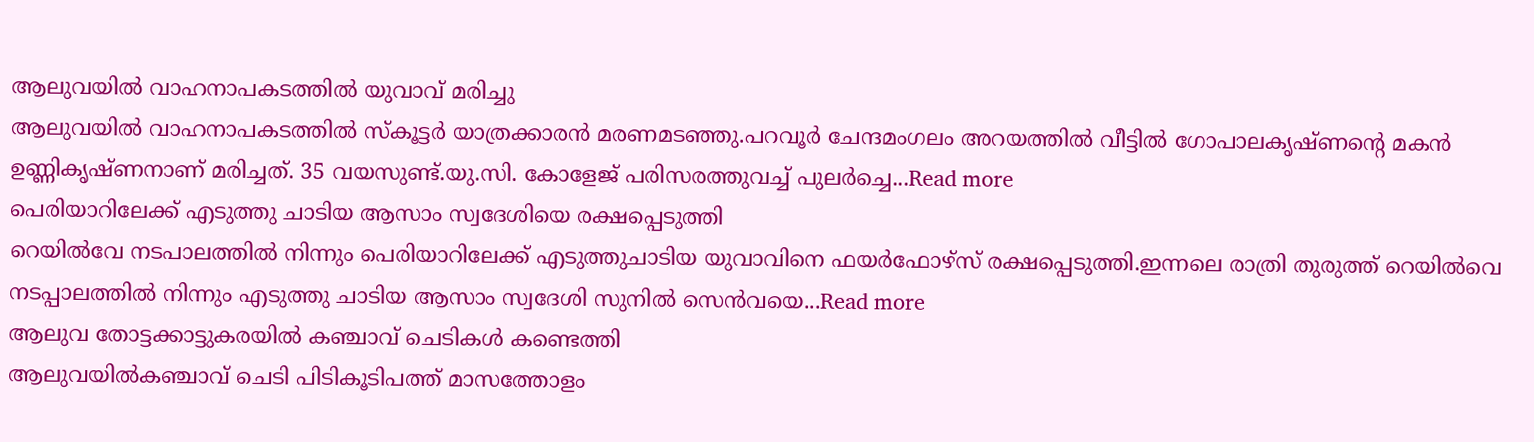ആലുവയിൽ വാഹനാപകടത്തിൽ യുവാവ് മരിച്ചു
ആലുവയിൽ വാഹനാപകടത്തിൽ സ്കൂട്ടർ യാത്രക്കാരൻ മരണമടഞ്ഞു.പറവൂർ ചേന്ദമംഗലം അറയത്തിൽ വീട്ടിൽ ഗോപാലകൃഷ്ണന്റെ മകൻ ഉണ്ണികൃഷ്ണനാണ് മരിച്ചത്. 35 വയസുണ്ട്.യു.സി. കോളേജ് പരിസരത്തുവച്ച് പുലർച്ചെ...Read more
പെരിയാറിലേക്ക് എടുത്തു ചാടിയ ആസാം സ്വദേശിയെ രക്ഷപ്പെടുത്തി
റെയിൽവേ നടപാലത്തിൽ നിന്നും പെരിയാറിലേക്ക് എടുത്തുചാടിയ യുവാവിനെ ഫയർഫോഴ്സ് രക്ഷപ്പെടുത്തി.ഇന്നലെ രാത്രി തുരുത്ത് റെയിൽവെ നടപ്പാലത്തിൽ നിന്നും എടുത്തു ചാടിയ ആസാം സ്വദേശി സുനിൽ സെൻവയെ...Read more
ആലുവ തോട്ടക്കാട്ടുകരയിൽ കഞ്ചാവ് ചെടികൾ കണ്ടെത്തി
ആലുവയിൽകഞ്ചാവ് ചെടി പിടികൂടിപത്ത് മാസത്തോളം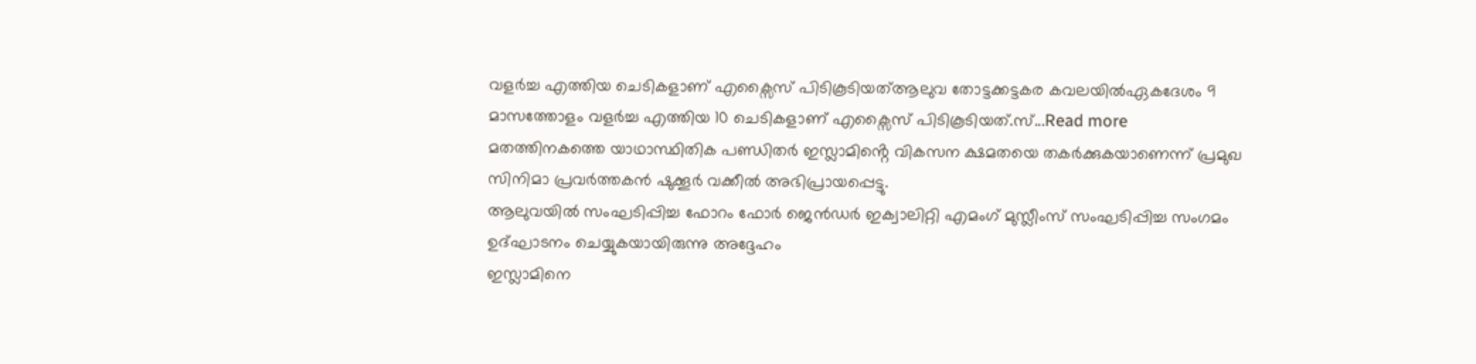വളർച്ച എത്തിയ ചെടികളാണ് എക്സൈസ് പിടികൂടിയത്ആലുവ തോട്ടക്കട്ടകര കവലയിൽഏകദേശം 9 മാസത്തോളം വളർച്ച എത്തിയ 10 ചെടികളാണ് എക്സൈസ് പിടികൂടിയത്.സ്...Read more
മതത്തിനകത്തെ യാഥാസ്ഥിതിക പണ്ഡിതർ ഇസ്ലാമിൻ്റെ വികസന ക്ഷമതയെ തകർക്കുകയാണെന്ന് പ്രമുഖ സിനിമാ പ്രവർത്തകൻ ഷുക്കൂർ വക്കീൽ അഭിപ്രായപ്പെട്ടു.
ആലുവയിൽ സംഘടിപ്പിച്ച ഫോറം ഫോർ ജെൻഡർ ഇക്വാലിറ്റി എമംഗ് മുസ്ലീംസ് സംഘടിപ്പിച്ച സംഗമം ഉദ്ഘാടനം ചെയ്യുകയായിരുന്നു അദ്ദേഹം
ഇസ്ലാമിനെ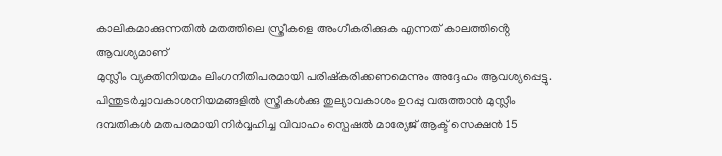കാലികമാക്കുന്നതിൽ മതത്തിലെ സ്ത്രീകളെ അംഗീകരിക്കുക എന്നത് കാലത്തിൻ്റെ ആവശ്യമാണ്
മുസ്ലീം വ്യക്തിനിയമം ലിംഗനീതിപരമായി പരിഷ്കരിക്കണമെന്നും അദ്ദേഹം ആവശ്യപ്പെട്ടു.
പിന്തുടർച്ചാവകാശനിയമങ്ങളിൽ സ്ത്രീകൾക്കു തുല്യാവകാശം ഉറപ്പു വരുത്താൻ മുസ്ലീം ദമ്പതികൾ മതപരമായി നിർവ്വഹിച്ച വിവാഹം സ്പെഷൽ മാര്യേജ് ആക്ട് സെക്ഷൻ 15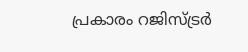പ്രകാരം റജിസ്ട്രർ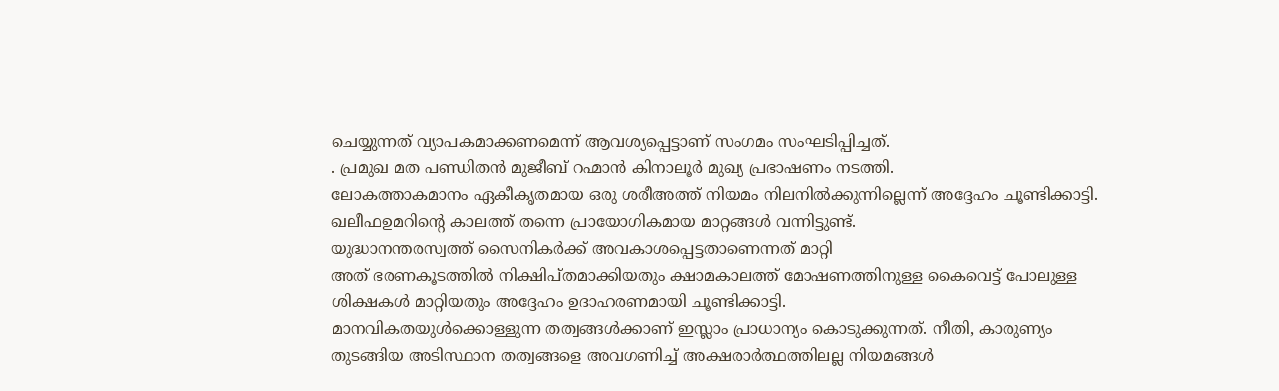ചെയ്യുന്നത് വ്യാപകമാക്കണമെന്ന് ആവശ്യപ്പെട്ടാണ് സംഗമം സംഘടിപ്പിച്ചത്.
. പ്രമുഖ മത പണ്ഡിതൻ മുജീബ് റഹ്മാൻ കിനാലൂർ മുഖ്യ പ്രഭാഷണം നടത്തി.
ലോകത്താകമാനം ഏകീകൃതമായ ഒരു ശരീഅത്ത് നിയമം നിലനിൽക്കുന്നില്ലെന്ന് അദ്ദേഹം ചൂണ്ടിക്കാട്ടി.
ഖലീഫഉമറിൻ്റെ കാലത്ത് തന്നെ പ്രായോഗികമായ മാറ്റങ്ങൾ വന്നിട്ടുണ്ട്.
യുദ്ധാനന്തരസ്വത്ത് സൈനികർക്ക് അവകാശപ്പെട്ടതാണെന്നത് മാറ്റി
അത് ഭരണകൂടത്തിൽ നിക്ഷിപ്തമാക്കിയതും ക്ഷാമകാലത്ത് മോഷണത്തിനുള്ള കൈവെട്ട് പോലുള്ള ശിക്ഷകൾ മാറ്റിയതും അദ്ദേഹം ഉദാഹരണമായി ചൂണ്ടിക്കാട്ടി.
മാനവികതയുൾക്കൊള്ളുന്ന തത്വങ്ങൾക്കാണ് ഇസ്ലാം പ്രാധാന്യം കൊടുക്കുന്നത്. നീതി, കാരുണ്യം തുടങ്ങിയ അടിസ്ഥാന തത്വങ്ങളെ അവഗണിച്ച് അക്ഷരാർത്ഥത്തിലല്ല നിയമങ്ങൾ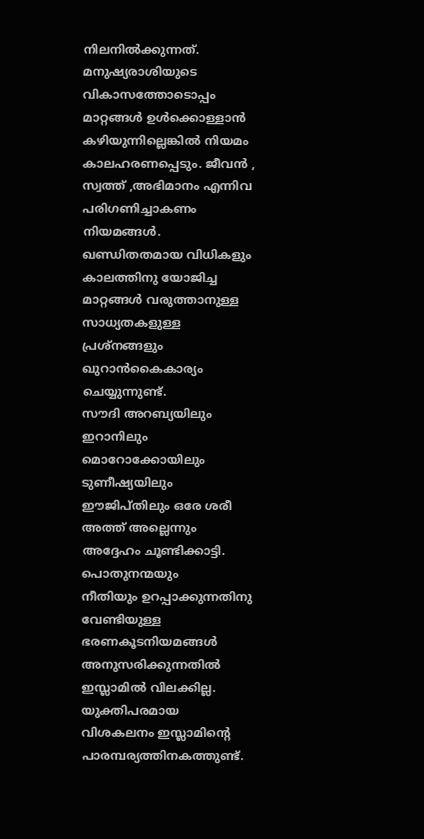നിലനിൽക്കുന്നത്. മനുഷ്യരാശിയുടെ വികാസത്തോടൊപ്പം മാറ്റങ്ങൾ ഉൾക്കൊള്ളാൻ കഴിയുന്നില്ലെങ്കിൽ നിയമം കാലഹരണപ്പെടും. ജീവൻ , സ്വത്ത് ,അഭിമാനം എന്നിവ പരിഗണിച്ചാകണം നിയമങ്ങൾ.
ഖണ്ഡിതതമായ വിധികളും കാലത്തിനു യോജിച്ച മാറ്റങ്ങൾ വരുത്താനുള്ള സാധ്യതകളുള്ള പ്രശ്നങ്ങളും ഖുറാൻകൈകാര്യം ചെയ്യുന്നുണ്ട്.
സൗദി അറബ്യയിലും ഇറാനിലും മൊറോക്കോയിലും ടുണീഷ്യയിലും ഈജിപ്തിലും ഒരേ ശരീ അത്ത് അല്ലെന്നും അദ്ദേഹം ചൂണ്ടിക്കാട്ടി.
പൊതുനന്മയും
നീതിയും ഉറപ്പാക്കുന്നതിനു വേണ്ടിയുള്ള ഭരണകൂടനിയമങ്ങൾ അനുസരിക്കുന്നതിൽ ഇസ്ലാമിൽ വിലക്കില്ല.
യുക്തിപരമായ വിശകലനം ഇസ്ലാമിൻ്റെ പാരമ്പര്യത്തിനകത്തുണ്ട്.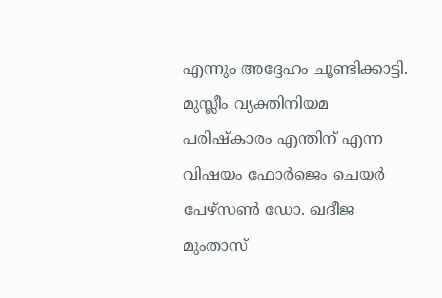എന്നും അദ്ദേഹം ചൂണ്ടിക്കാട്ടി.
മുസ്ലീം വ്യക്തിനിയമ പരിഷ്കാരം എന്തിന് എന്ന വിഷയം ഫോർജെം ചെയർ പേഴ്സൺ ഡോ. ഖദീജ മുംതാസ്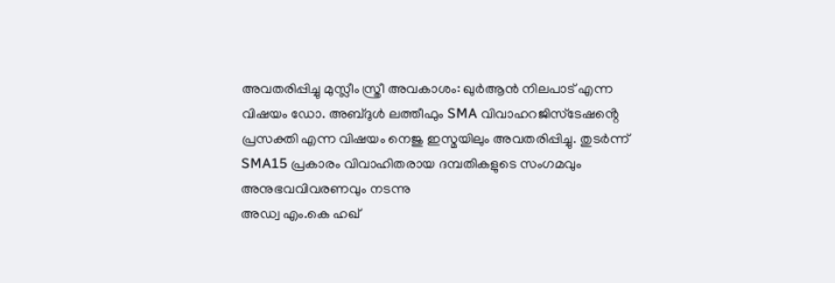അവതരിപ്പിച്ചു മുസ്ലീം സ്ത്രീ അവകാശം: ഖുർആൻ നിലപാട് എന്ന വിഷയം ഡോ. അബ്ദുൾ ലത്തീഫും SMA വിവാഹറജിസ്ടേഷൻ്റെ പ്രസക്തി എന്ന വിഷയം നെജു ഇസ്മയിലും അവതരിപ്പിച്ചു. തുടർന്ന് SMA15 പ്രകാരം വിവാഹിതരായ ദമ്പതികളുടെ സംഗമവും അനുഭവവിവരണവും നടന്നു
അഡ്വ എം.കെ ഹഖ്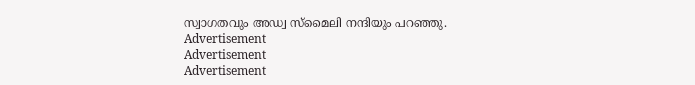സ്വാഗതവും അഡ്വ സ്മൈലി നന്ദിയും പറഞ്ഞു.
Advertisement
Advertisement
Advertisement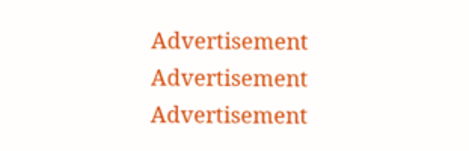Advertisement
Advertisement
Advertisement